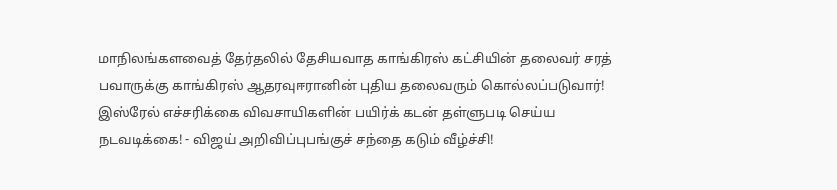மாநிலங்களவைத் தேர்தலில் தேசியவாத காங்கிரஸ் கட்சியின் தலைவர் சரத் பவாருக்கு காங்கிரஸ் ஆதரவுஈரானின் புதிய தலைவரும் கொல்லப்படுவார்! இஸ்ரேல் எச்சரிக்கை விவசாயிகளின் பயிர்க் கடன் தள்ளுபடி செய்ய நடவடிக்கை! - விஜய் அறிவிப்புபங்குச் சந்தை கடும் வீழ்ச்சி!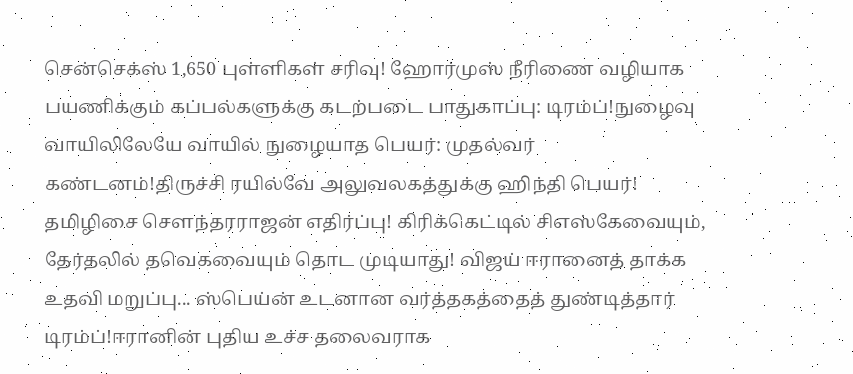சென்செக்ஸ் 1,650 புள்ளிகள் சரிவு! ஹோர்முஸ் நீரிணை வழியாக பயணிக்கும் கப்பல்களுக்கு கடற்படை பாதுகாப்பு: டிரம்ப்!நுழைவு வாயிலிலேயே வாயில் நுழையாத பெயர்: முதல்வர் கண்டனம்!திருச்சி ரயில்வே அலுவலகத்துக்கு ஹிந்தி பெயர்! தமிழிசை செளந்தரராஜன் எதிர்ப்பு! கிரிக்கெட்டில் சிஎஸ்கேவையும், தேர்தலில் தவெகவையும் தொட முடியாது! விஜய் ஈரானைத் தாக்க உதவி மறுப்பு... ஸ்பெய்ன் உடனான வர்த்தகத்தைத் துண்டித்தார் டிரம்ப்!ஈரானின் புதிய உச்ச தலைவராக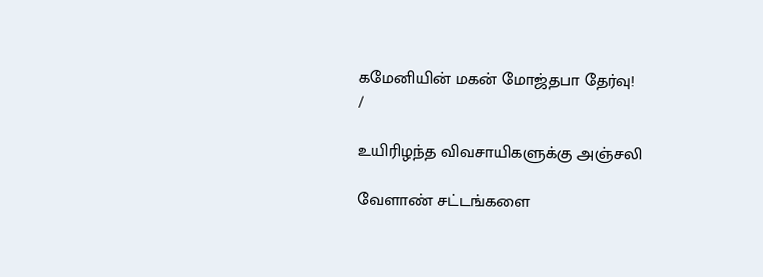கமேனியின் மகன் மோஜ்தபா தேர்வு!
/

உயிரிழந்த விவசாயிகளுக்கு அஞ்சலி

வேளாண் சட்டங்களை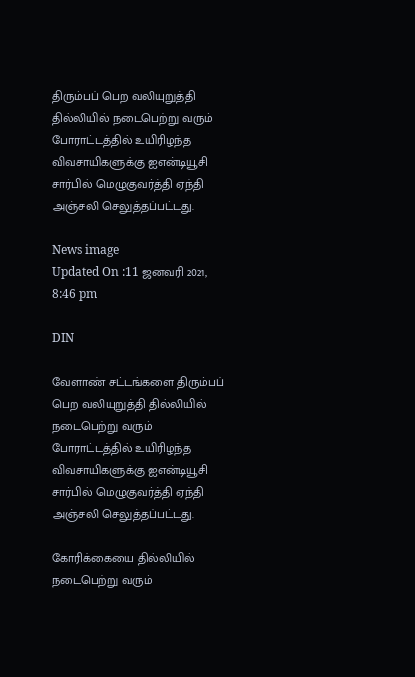திரும்பப் பெற வலியுறுத்தி தில்லியில் நடைபெற்று வரும் போராட்டத்தில் உயிரிழந்த விவசாயிகளுக்கு ஐஎன்டியூசி சார்பில் மெழுகுவர்த்தி ஏந்தி அஞ்சலி செலுத்தப்பட்டது.

News image
Updated On :11 ஜனவரி 2021, 8:46 pm

DIN

வேளாண் சட்டங்களை திரும்பப் பெற வலியுறுத்தி தில்லியில் நடைபெற்று வரும் போராட்டத்தில் உயிரிழந்த விவசாயிகளுக்கு ஐஎன்டியூசி சார்பில் மெழுகுவர்த்தி ஏந்தி அஞ்சலி செலுத்தப்பட்டது.

கோரிக்கையை தில்லியில் நடைபெற்று வரும்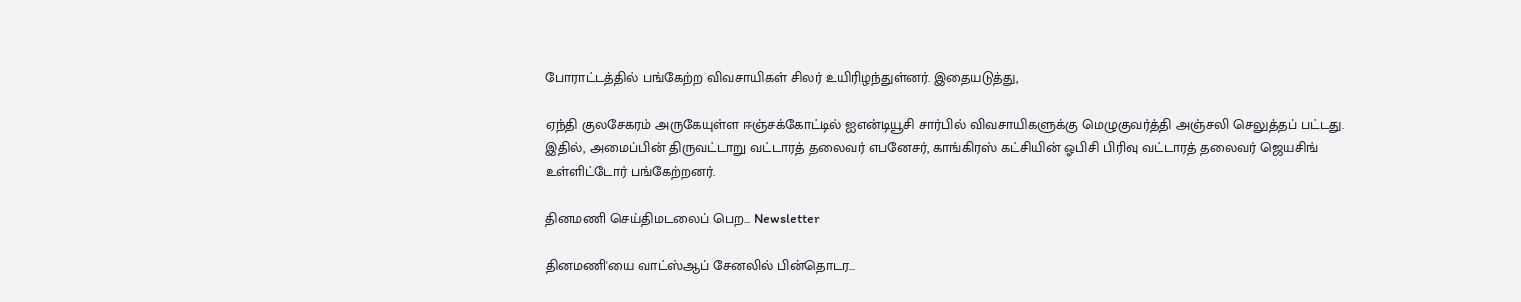போராட்டத்தில் பங்கேற்ற விவசாயிகள் சிலர் உயிரிழந்துள்னர். இதையடுத்து,

ஏந்தி குலசேகரம் அருகேயுள்ள ஈஞ்சக்கோட்டில் ஐஎன்டியூசி சார்பில் விவசாயிகளுக்கு மெழுகுவர்த்தி அஞ்சலி செலுத்தப் பட்டது. இதில், அமைப்பின் திருவட்டாறு வட்டாரத் தலைவர் எபனேசர், காங்கிரஸ் கட்சியின் ஓபிசி பிரிவு வட்டாரத் தலைவர் ஜெயசிங் உள்ளிட்டோர் பங்கேற்றனர்.

தினமணி செய்திமடலைப் பெற... Newsletter

தினமணி'யை வாட்ஸ்ஆப் சேனலில் பின்தொடர...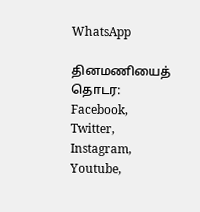WhatsApp

தினமணியைத் தொடர: Facebook, Twitter, Instagram, Youtube,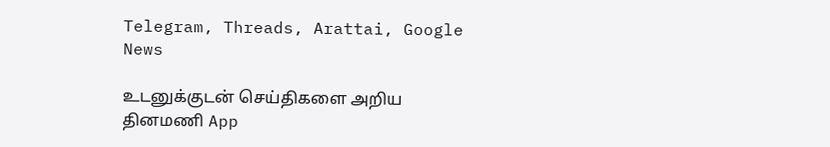Telegram, Threads, Arattai, Google News

உடனுக்குடன் செய்திகளை அறிய தினமணி App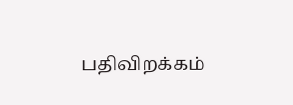பதிவிறக்கம்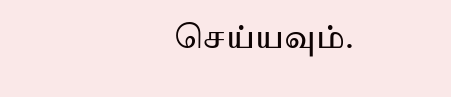செய்யவும்.